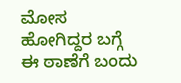ಮೋಸ ಹೋಗಿದ್ದರ ಬಗ್ಗೆ ಈ ಠಾಣೆಗೆ ಬಂದು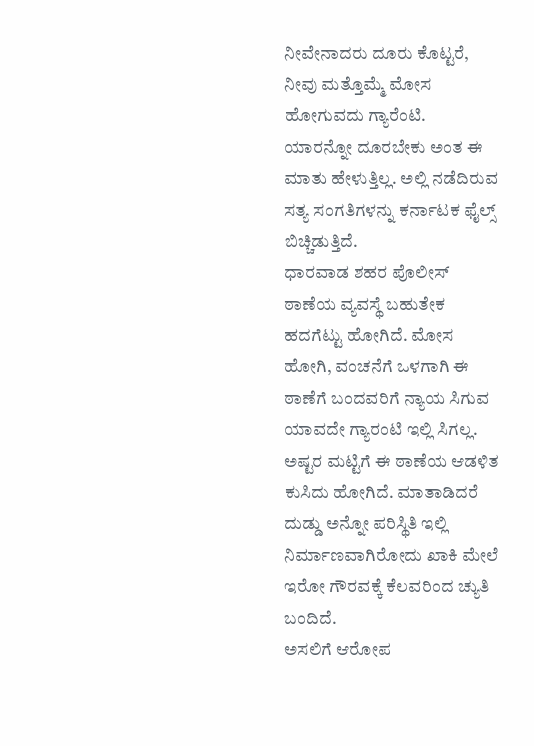ನೀವೇನಾದರು ದೂರು ಕೊಟ್ಟರೆ, ನೀವು ಮತ್ತೊಮ್ಮೆ ಮೋಸ ಹೋಗುವದು ಗ್ಯಾರೆಂಟಿ.
ಯಾರನ್ನೋ ದೂರಬೇಕು ಅಂತ ಈ ಮಾತು ಹೇಳುತ್ತಿಲ್ಲ. ಅಲ್ಲಿ ನಡೆದಿರುವ ಸತ್ಯ ಸಂಗತಿಗಳನ್ನು ಕರ್ನಾಟಕ ಫೈಲ್ಸ್ ಬಿಚ್ಚಿಡುತ್ತಿದೆ.
ಧಾರವಾಡ ಶಹರ ಪೊಲೀಸ್ ಠಾಣೆಯ ವ್ಯವಸ್ಥೆ ಬಹುತೇಕ ಹದಗೆಟ್ಟು ಹೋಗಿದೆ. ಮೋಸ ಹೋಗಿ, ವಂಚನೆಗೆ ಒಳಗಾಗಿ ಈ ಠಾಣೆಗೆ ಬಂದವರಿಗೆ ನ್ಯಾಯ ಸಿಗುವ ಯಾವದೇ ಗ್ಯಾರಂಟಿ ಇಲ್ಲಿ ಸಿಗಲ್ಲ.
ಅಷ್ಟರ ಮಟ್ಟಿಗೆ ಈ ಠಾಣೆಯ ಆಡಳಿತ ಕುಸಿದು ಹೋಗಿದೆ. ಮಾತಾಡಿದರೆ ದುಡ್ಡು ಅನ್ನೋ ಪರಿಸ್ಥಿತಿ ಇಲ್ಲಿ ನಿರ್ಮಾಣವಾಗಿರೋದು ಖಾಕಿ ಮೇಲೆ ಇರೋ ಗೌರವಕ್ಕೆ ಕೆಲವರಿಂದ ಚ್ಯುತಿ ಬಂದಿದೆ.
ಅಸಲಿಗೆ ಆರೋಪ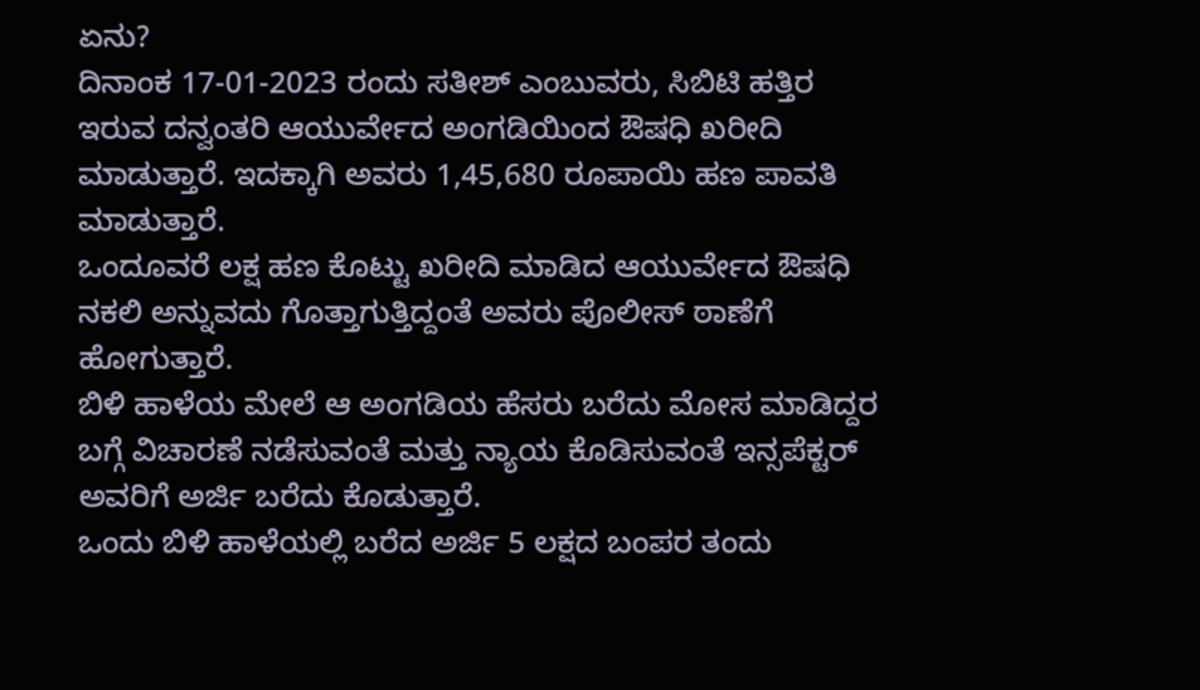ಏನು?
ದಿನಾಂಕ 17-01-2023 ರಂದು ಸತೀಶ್ ಎಂಬುವರು, ಸಿಬಿಟಿ ಹತ್ತಿರ ಇರುವ ದನ್ವಂತರಿ ಆಯುರ್ವೇದ ಅಂಗಡಿಯಿಂದ ಔಷಧಿ ಖರೀದಿ ಮಾಡುತ್ತಾರೆ. ಇದಕ್ಕಾಗಿ ಅವರು 1,45,680 ರೂಪಾಯಿ ಹಣ ಪಾವತಿ ಮಾಡುತ್ತಾರೆ.
ಒಂದೂವರೆ ಲಕ್ಷ ಹಣ ಕೊಟ್ಟು ಖರೀದಿ ಮಾಡಿದ ಆಯುರ್ವೇದ ಔಷಧಿ ನಕಲಿ ಅನ್ನುವದು ಗೊತ್ತಾಗುತ್ತಿದ್ದಂತೆ ಅವರು ಪೊಲೀಸ್ ಠಾಣೆಗೆ ಹೋಗುತ್ತಾರೆ.
ಬಿಳಿ ಹಾಳೆಯ ಮೇಲೆ ಆ ಅಂಗಡಿಯ ಹೆಸರು ಬರೆದು ಮೋಸ ಮಾಡಿದ್ದರ ಬಗ್ಗೆ ವಿಚಾರಣೆ ನಡೆಸುವಂತೆ ಮತ್ತು ನ್ಯಾಯ ಕೊಡಿಸುವಂತೆ ಇನ್ಸಪೆಕ್ಟರ್ ಅವರಿಗೆ ಅರ್ಜಿ ಬರೆದು ಕೊಡುತ್ತಾರೆ.
ಒಂದು ಬಿಳಿ ಹಾಳೆಯಲ್ಲಿ ಬರೆದ ಅರ್ಜಿ 5 ಲಕ್ಷದ ಬಂಪರ ತಂದು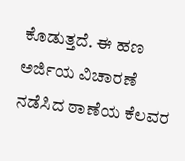ಕೊಡುತ್ತದೆ. ಈ ಹಣ ಅರ್ಜಿಯ ವಿಚಾರಣೆ ನಡೆಸಿದ ಠಾಣೆಯ ಕೆಲವರ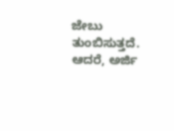ಜೇಬು ತುಂಬಿಸುತ್ತದೆ.
ಆದರೆ, ಅರ್ಜಿ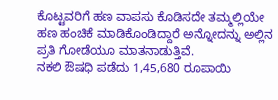ಕೊಟ್ಟವರಿಗೆ ಹಣ ವಾಪಸು ಕೊಡಿಸದೇ ತಮ್ಮಲ್ಲಿಯೇ ಹಣ ಹಂಚಿಕೆ ಮಾಡಿಕೊಂಡಿದ್ದಾರೆ ಅನ್ನೋದನ್ನು ಅಲ್ಲಿನ ಪ್ರತಿ ಗೋಡೆಯೂ ಮಾತನಾಡುತ್ತಿವೆ.
ನಕಲಿ ಔಷಧಿ ಪಡೆದು 1,45,680 ರೂಪಾಯಿ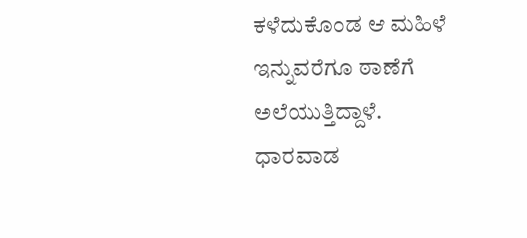ಕಳೆದುಕೊಂಡ ಆ ಮಹಿಳೆ ಇನ್ನುವರೆಗೂ ಠಾಣೆಗೆ ಅಲೆಯುತ್ತಿದ್ದಾಳೆ.
ಧಾರವಾಡ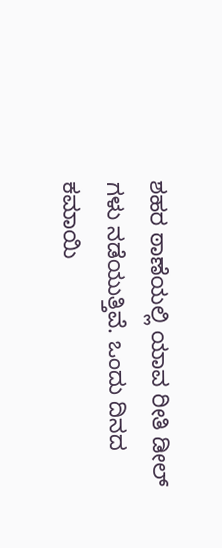ಶಹರ ಠಾಣೆಯಲ್ಲಿ ಯಾವ ರೀತಿ ಡೀಲ್ ಗಳು ನಡೆಯುತ್ತಿವೆ. ಒಂದು ದಿನದ ಕಮಾಯಿ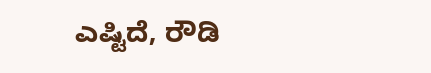ಎಷ್ಟಿದೆ, ರೌಡಿ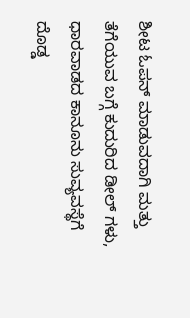ಶೀಟ ಓಪನ್ ಮಾಡುವದಾಗಿ ಮತ್ತು ತೆಗೆಯುವ ಬಗ್ಗೆ ಕುದುರಿದ ಡೀಲ್ ಗಳು, ಧಾರವಾಡದ ಕಾನೂನು ಸುವ್ಯವಸ್ಥೆಗೆ ದೊಡ್ಡ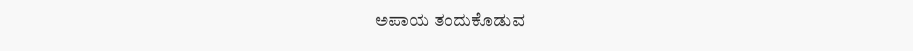ಅಪಾಯ ತಂದುಕೊಡುವ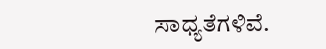ಸಾಧ್ಯತೆಗಳಿವೆ.